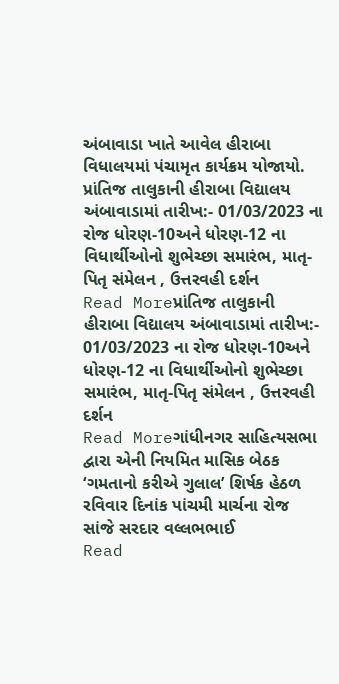અંબાવાડા ખાતે આવેલ હીરાબા વિધાલયમાં પંચામૃત કાર્યક્રમ યોજાયો.
પ્રાંતિજ તાલુકાની હીરાબા વિદ્યાલય અંબાવાડામાં તારીખ:- 01/03/2023 ના રોજ ધોરણ-10અને ધોરણ-12 ના વિધાર્થીઓનો શુભેચ્છા સમારંભ, માતૃ-પિતૃ સંમેલન , ઉત્તરવહી દર્શન
Read Moreપ્રાંતિજ તાલુકાની હીરાબા વિદ્યાલય અંબાવાડામાં તારીખ:- 01/03/2023 ના રોજ ધોરણ-10અને ધોરણ-12 ના વિધાર્થીઓનો શુભેચ્છા સમારંભ, માતૃ-પિતૃ સંમેલન , ઉત્તરવહી દર્શન
Read Moreગાંધીનગર સાહિત્યસભા દ્વારા એની નિયમિત માસિક બેઠક ‘ગમતાનો કરીએ ગુલાલ’ શિર્ષક હેઠળ રવિવાર દિનાંક પાંચમી માર્ચના રોજ સાંજે સરદાર વલ્લભભાઈ
Read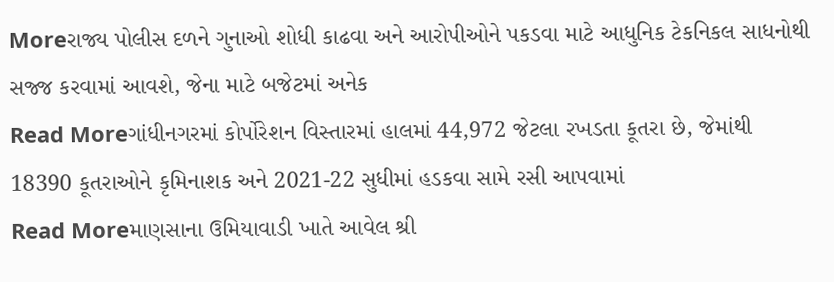Moreરાજ્ય પોલીસ દળને ગુનાઓ શોધી કાઢવા અને આરોપીઓને પકડવા માટે આધુનિક ટેકનિકલ સાધનોથી સજ્જ કરવામાં આવશે, જેના માટે બજેટમાં અનેક
Read Moreગાંધીનગરમાં કોર્પોરેશન વિસ્તારમાં હાલમાં 44,972 જેટલા રખડતા કૂતરા છે, જેમાંથી 18390 કૂતરાઓને કૃમિનાશક અને 2021-22 સુધીમાં હડકવા સામે રસી આપવામાં
Read Moreમાણસાના ઉમિયાવાડી ખાતે આવેલ શ્રી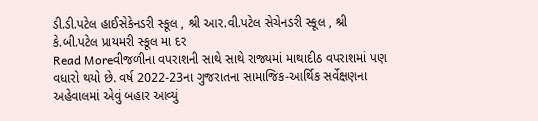ડી.ડી.પટેલ હાઈસેકેનડરી સ્કૂલ , શ્રી આર.વી.પટેલ સેચેનડરી સ્કૂલ , શ્રી કે.બી.પટેલ પ્રાયમરી સ્કૂલ મા દર
Read Moreવીજળીના વપરાશની સાથે સાથે રાજ્યમાં માથાદીઠ વપરાશમાં પણ વધારો થયો છે. વર્ષ 2022-23ના ગુજરાતના સામાજિક-આર્થિક સર્વેક્ષણના અહેવાલમાં એવું બહાર આવ્યું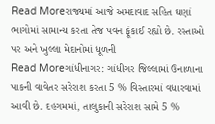Read Moreરાજ્યમાં આજે અમદાવાદ સહિત ઘણાં ભાગોમાં સામાન્ય કરતા તેજ પવન ફૂંકાઈ રહ્યો છે. રસ્તાઓ પર અને ખુલ્લા મેદાનોમાં ધૂળની
Read Moreગાંધીનાગર: ગાંધીગર જિલ્લામાં ઉનાળાના પાકની વાવેતર સરેરાશ કરતા 5 % વિસ્તારમાં વધારવામાં આવી છે. દહગમમાં, તાલુકાની સરેરાશ સામે 5 %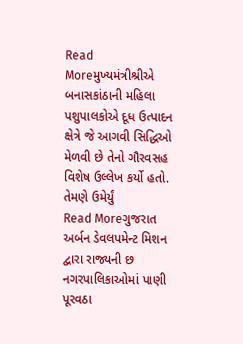Read Moreમુખ્યમંત્રીશ્રીએ બનાસકાંઠાની મહિલા પશુપાલકોએ દૂધ ઉત્પાદન ક્ષેત્રે જે આગવી સિદ્ધિઓ મેળવી છે તેનો ગૌરવસહ વિશેષ ઉલ્લેખ કર્યો હતો. તેમણે ઉમેર્યું
Read Moreગુજરાત અર્બન ડેવલપમેન્ટ મિશન દ્વારા રાજ્યની છ નગરપાલિકાઓમાં પાણી પૂરવઠા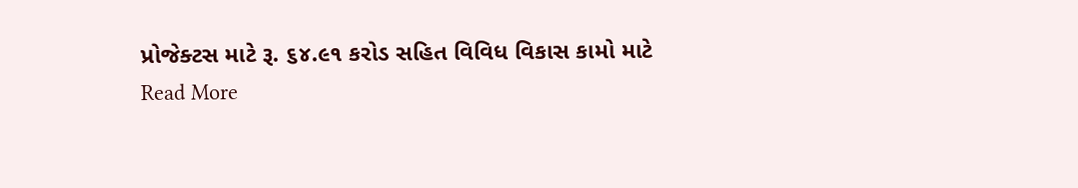પ્રોજેક્ટસ માટે રૂ. ૬૪.૯૧ કરોડ સહિત વિવિધ વિકાસ કામો માટે
Read More